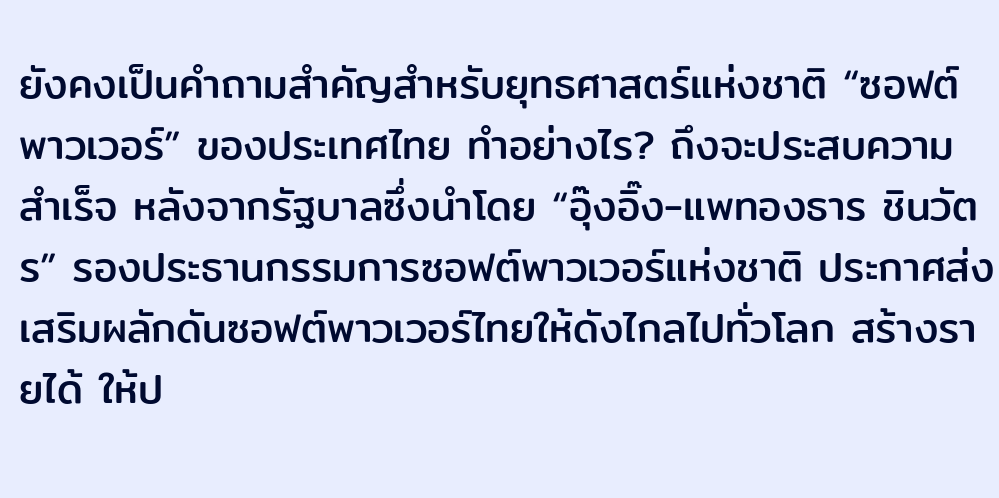ยังคงเป็นคำถามสำคัญสำหรับยุทธศาสตร์แห่งชาติ “ซอฟต์พาวเวอร์” ของประเทศไทย ทำอย่างไร? ถึงจะประสบความสำเร็จ หลังจากรัฐบาลซึ่งนำโดย “อุ๊งอิ๊ง-แพทองธาร ชินวัตร” รองประธานกรรมการซอฟต์พาวเวอร์แห่งชาติ ประกาศส่งเสริมผลักดันซอฟต์พาวเวอร์ไทยให้ดังไกลไปทั่วโลก สร้างรายได้ ให้ป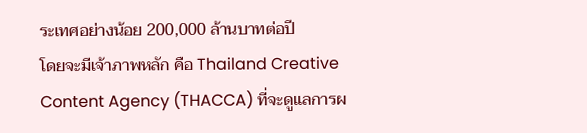ระเทศอย่างน้อย 200,000 ล้านบาทต่อปี
โดยจะมีเจ้าภาพหลัก คือ Thailand Creative Content Agency (THACCA) ที่จะดูแลการผ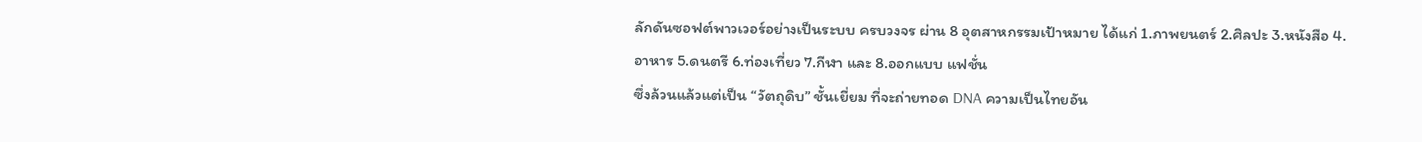ลักดันซอฟต์พาวเวอร์อย่างเป็นระบบ ครบวงจร ผ่าน 8 อุตสาหกรรมเป้าหมาย ได้แก่ 1.ภาพยนตร์ 2.ศิลปะ 3.หนังสือ 4.อาหาร 5.ดนตรี 6.ท่องเที่ยว 7.กีฬา และ 8.ออกแบบ แฟชั่น
ซึ่งล้วนแล้วแต่เป็น “วัตถุดิบ” ชั้นเยี่ยม ที่จะถ่ายทอด DNA ความเป็นไทยอัน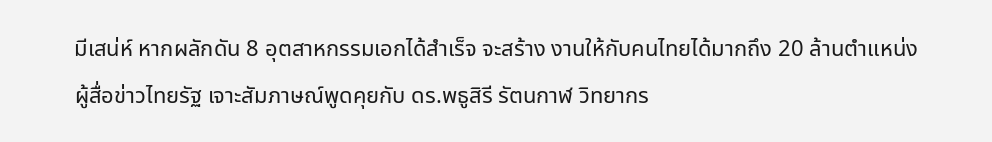มีเสน่ห์ หากผลักดัน 8 อุตสาหกรรมเอกได้สำเร็จ จะสร้าง งานให้กับคนไทยได้มากถึง 20 ล้านตำแหน่ง
ผู้สื่อข่าวไทยรัฐ เจาะสัมภาษณ์พูดคุยกับ ดร.พธูสิรี รัตนกาฬ วิทยากร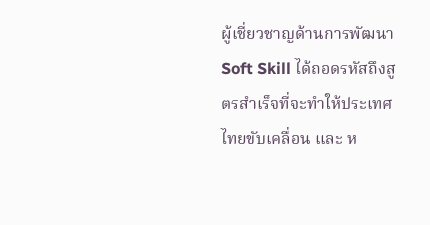ผู้เชี่ยวชาญด้านการพัฒนา Soft Skill ได้ถอดรหัสถึงสูตรสำเร็จที่จะทำให้ประเทศไทยขับเคลื่อน และ ห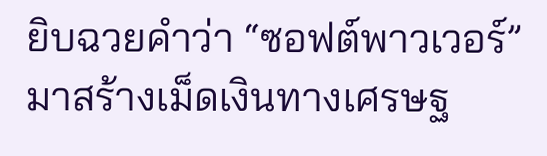ยิบฉวยคำว่า “ซอฟต์พาวเวอร์” มาสร้างเม็ดเงินทางเศรษฐ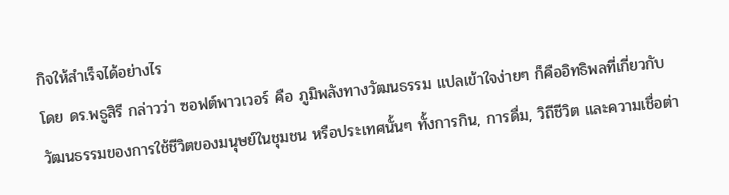กิจให้สำเร็จได้อย่างไร
โดย ดร.พธูสิรี กล่าวว่า ซอฟต์พาวเวอร์ คือ ภูมิพลังทางวัฒนธรรม แปลเข้าใจง่ายๆ ก็คืออิทธิพลที่เกี่ยวกับวัฒนธรรมของการใช้ชีวิตของมนุษย์ในชุมชน หรือประเทศนั้นๆ ทั้งการกิน, การดื่ม, วิถีชีวิต และความเชื่อต่า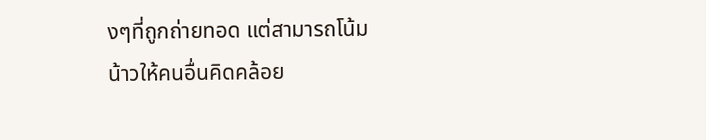งๆที่ถูกถ่ายทอด แต่สามารถโน้มน้าวให้คนอื่นคิดคล้อย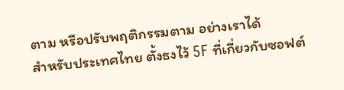ตาม หรือปรับพฤติกรรมตาม อย่างเราได้
สำหรับประเทศไทย ตั้งธงไว้ 5F ที่เกี่ยวกับซอฟต์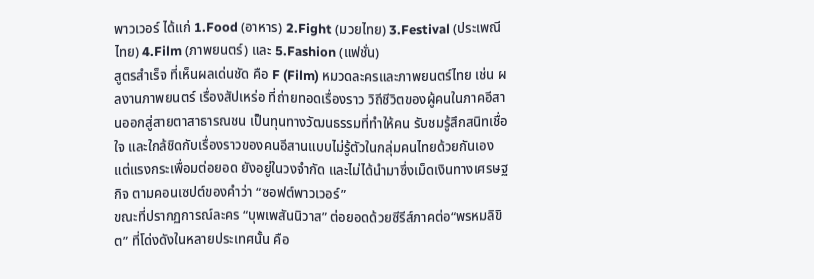พาวเวอร์ ได้แก่ 1.Food (อาหาร) 2.Fight (มวยไทย) 3.Festival (ประเพณีไทย) 4.Film (ภาพยนตร์) และ 5.Fashion (แฟชั่น)
สูตรสำเร็จ ที่เห็นผลเด่นชัด คือ F (Film) หมวดละครและภาพยนตร์ไทย เช่น ผลงานภาพยนตร์ เรื่องสัปเหร่อ ที่ถ่ายทอดเรื่องราว วิถีชีวิตของผู้คนในภาคอีสานออกสู่สายตาสาธารณชน เป็นทุนทางวัฒนธรรมที่ทำให้คน รับชมรู้สึกสนิทเชื่อใจ และใกล้ชิดกับเรื่องราวของคนอีสานแบบไม่รู้ตัวในกลุ่มคนไทยด้วยกันเอง แต่แรงกระเพื่อมต่อยอด ยังอยู่ในวงจำกัด และไม่ได้นำมาซึ่งเม็ดเงินทางเศรษฐกิจ ตามคอนเซปต์ของคำว่า “ซอฟต์พาวเวอร์”
ขณะที่ปรากฏการณ์ละคร “บุพเพสันนิวาส” ต่อยอดด้วยซีรีส์ภาคต่อ“พรหมลิขิต” ที่โด่งดังในหลายประเทศนั้น คือ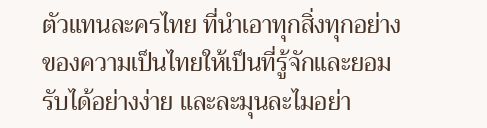ตัวแทนละครไทย ที่นำเอาทุกสิ่งทุกอย่างของความเป็นไทยให้เป็นที่รู้จักและยอมรับได้อย่างง่าย และละมุนละไมอย่า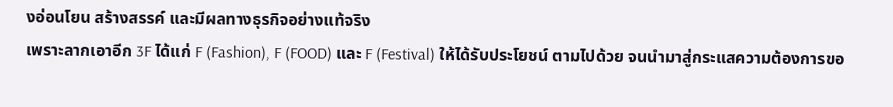งอ่อนโยน สร้างสรรค์ และมีผลทางธุรกิจอย่างแท้จริง
เพราะลากเอาอีก 3F ได้แก่ F (Fashion), F (FOOD) และ F (Festival) ให้ได้รับประโยชน์ ตามไปด้วย จนนำมาสู่กระแสความต้องการขอ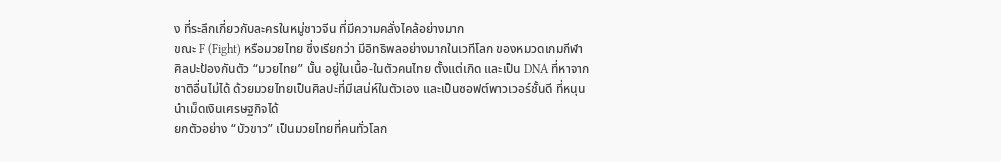ง ที่ระลึกเกี่ยวกับละครในหมู่ชาวจีน ที่มีความคลั่งไคล้อย่างมาก
ขณะ F (Fight) หรือมวยไทย ซึ่งเรียกว่า มีอิทธิพลอย่างมากในเวทีโลก ของหมวดเกมกีฬา ศิลปะป้องกันตัว “มวยไทย” นั้น อยู่ในเนื้อ-ในตัวคนไทย ตั้งแต่เกิด และเป็น DNA ที่หาจากชาติอื่นไม่ได้ ด้วยมวยไทยเป็นศิลปะที่มีเสน่ห์ในตัวเอง และเป็นซอฟต์พาวเวอร์ชั้นดี ที่หนุนนำเม็ดเงินเศรษฐกิจได้
ยกตัวอย่าง “บัวขาว” เป็นมวยไทยที่คนทั่วโลก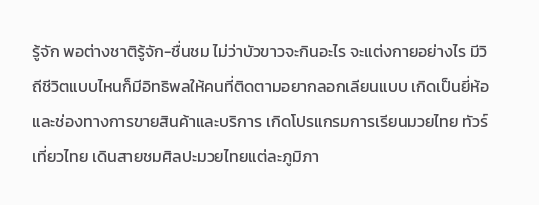รู้จัก พอต่างชาติรู้จัก-ชื่นชม ไม่ว่าบัวขาวจะกินอะไร จะแต่งกายอย่างไร มีวิถีชีวิตแบบไหนก็มีอิทธิพลให้คนที่ติดตามอยากลอกเลียนแบบ เกิดเป็นยี่ห้อ และช่องทางการขายสินค้าและบริการ เกิดโปรแกรมการเรียนมวยไทย ทัวร์เที่ยวไทย เดินสายชมศิลปะมวยไทยแต่ละภูมิภา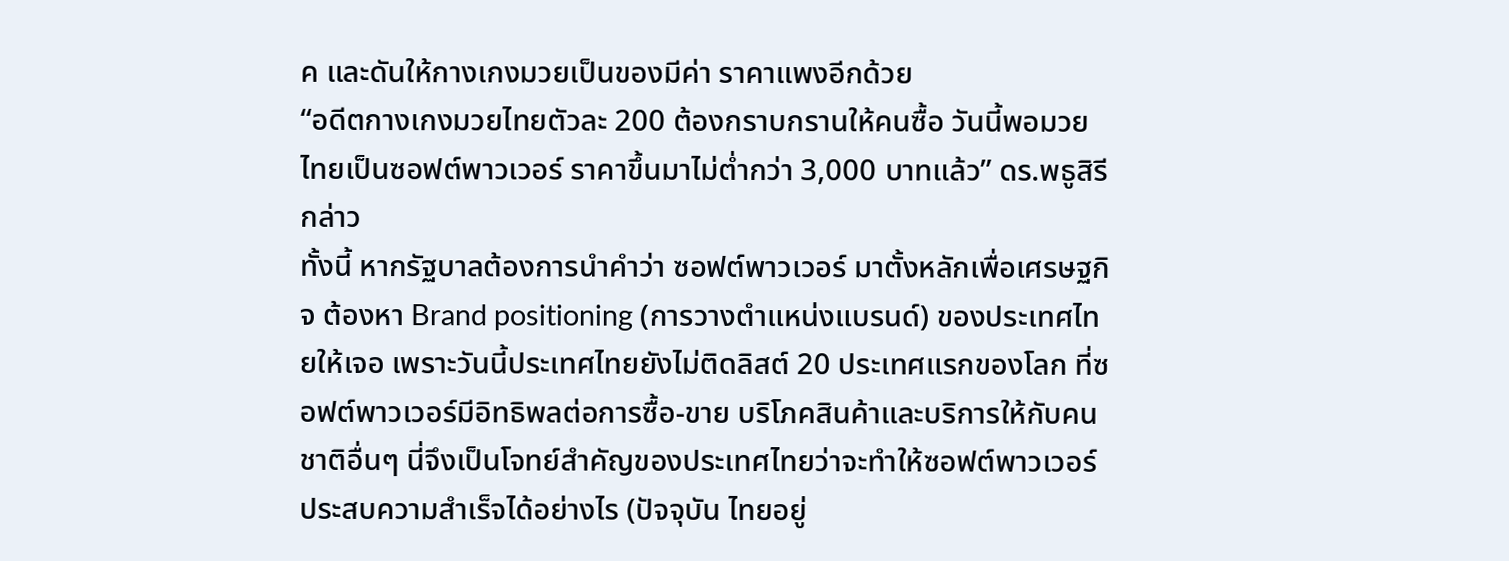ค และดันให้กางเกงมวยเป็นของมีค่า ราคาแพงอีกด้วย
“อดีตกางเกงมวยไทยตัวละ 200 ต้องกราบกรานให้คนซื้อ วันนี้พอมวยไทยเป็นซอฟต์พาวเวอร์ ราคาขึ้นมาไม่ต่ำกว่า 3,000 บาทแล้ว” ดร.พธูสิรีกล่าว
ทั้งนี้ หากรัฐบาลต้องการนำคำว่า ซอฟต์พาวเวอร์ มาตั้งหลักเพื่อเศรษฐกิจ ต้องหา Brand positioning (การวางตำแหน่งแบรนด์) ของประเทศไทยให้เจอ เพราะวันนี้ประเทศไทยยังไม่ติดลิสต์ 20 ประเทศแรกของโลก ที่ซอฟต์พาวเวอร์มีอิทธิพลต่อการซื้อ-ขาย บริโภคสินค้าและบริการให้กับคนชาติอื่นๆ นี่จึงเป็นโจทย์สำคัญของประเทศไทยว่าจะทำให้ซอฟต์พาวเวอร์ประสบความสำเร็จได้อย่างไร (ปัจจุบัน ไทยอยู่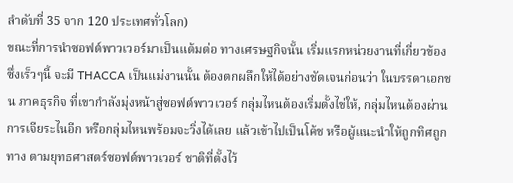ลำดับที่ 35 จาก 120 ประเทศทั่วโลก)
ขณะที่การนำซอฟต์พาวเวอร์มาเป็นแต้มต่อ ทางเศรษฐกิจนั้น เริ่มแรกหน่วยงานที่เกี่ยวข้อง ซึ่งเร็วๆนี้ จะมี THACCA เป็นแม่งานนั้น ต้องตกผลึกให้ได้อย่างชัดเจนก่อนว่า ในบรรดาเอกชน ภาคธุรกิจ ที่เขากำลังมุ่งหน้าสู่ซอฟต์พาวเวอร์ กลุ่มไหนต้องเริ่มตั้งไข่ให้, กลุ่มไหนต้องผ่านการเจียระไนอีก หรือกลุ่มไหนพร้อมจะวิ่งได้เลย แล้วเข้าไปเป็นโค้ช หรือผู้แนะนำให้ถูกทิศถูกทาง ตามยุทธศาสตร์ซอฟต์พาวเวอร์ ชาติที่ตั้งไว้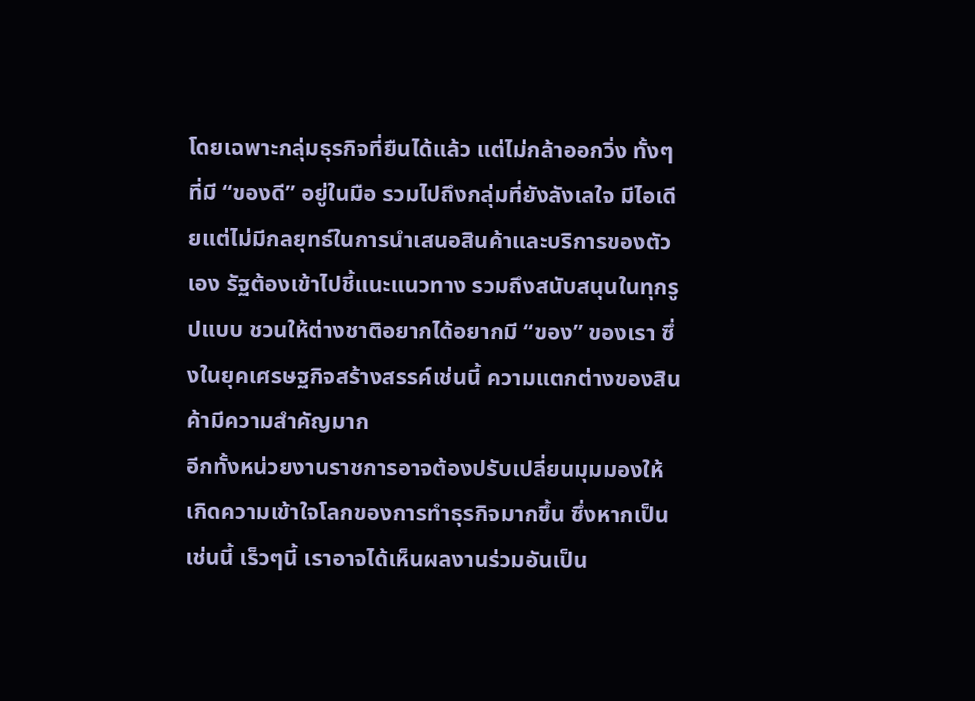โดยเฉพาะกลุ่มธุรกิจที่ยืนได้แล้ว แต่ไม่กล้าออกวิ่ง ทั้งๆที่มี “ของดี” อยู่ในมือ รวมไปถึงกลุ่มที่ยังลังเลใจ มีไอเดียแต่ไม่มีกลยุทธ์ในการนำเสนอสินค้าและบริการของตัวเอง รัฐต้องเข้าไปชี้แนะแนวทาง รวมถึงสนับสนุนในทุกรูปแบบ ชวนให้ต่างชาติอยากได้อยากมี “ของ” ของเรา ซึ่งในยุคเศรษฐกิจสร้างสรรค์เช่นนี้ ความแตกต่างของสินค้ามีความสำคัญมาก
อีกทั้งหน่วยงานราชการอาจต้องปรับเปลี่ยนมุมมองให้เกิดความเข้าใจโลกของการทำธุรกิจมากขึ้น ซึ่งหากเป็นเช่นนี้ เร็วๆนี้ เราอาจได้เห็นผลงานร่วมอันเป็น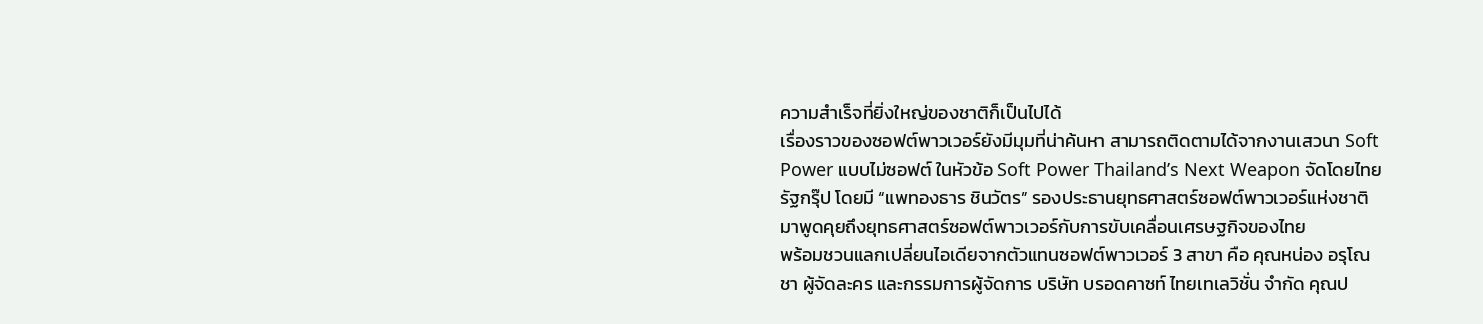ความสำเร็จที่ยิ่งใหญ่ของชาติก็เป็นไปได้
เรื่องราวของซอฟต์พาวเวอร์ยังมีมุมที่น่าค้นหา สามารถติดตามได้จากงานเสวนา Soft Power แบบไม่ซอฟต์ ในหัวข้อ Soft Power Thailand’s Next Weapon จัดโดยไทยรัฐกรุ๊ป โดยมี “แพทองธาร ชินวัตร” รองประธานยุทธศาสตร์ซอฟต์พาวเวอร์แห่งชาติ มาพูดคุยถึงยุทธศาสตร์ซอฟต์พาวเวอร์กับการขับเคลื่อนเศรษฐกิจของไทย
พร้อมชวนแลกเปลี่ยนไอเดียจากตัวแทนซอฟต์พาวเวอร์ 3 สาขา คือ คุณหน่อง อรุโณชา ผู้จัดละคร และกรรมการผู้จัดการ บริษัท บรอดคาซท์ ไทยเทเลวิชั่น จำกัด คุณป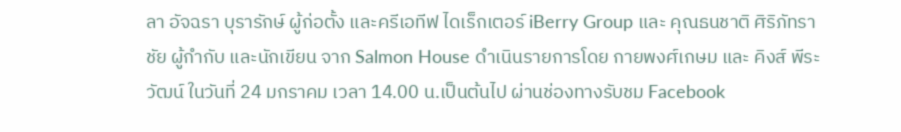ลา อัจฉรา บุรารักษ์ ผู้ก่อตั้ง และครีเอทีฟ ไดเร็กเตอร์ iBerry Group และ คุณธนชาติ ศิริภัทราชัย ผู้กำกับ และนักเขียน จาก Salmon House ดำเนินรายการโดย กายพงศ์เกษม และ คิงส์ พีระวัฒน์ ในวันที่ 24 มกราคม เวลา 14.00 น.เป็นต้นไป ผ่านช่องทางรับชม Facebook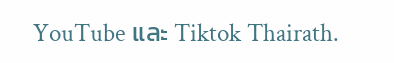YouTube และ Tiktok Thairath.